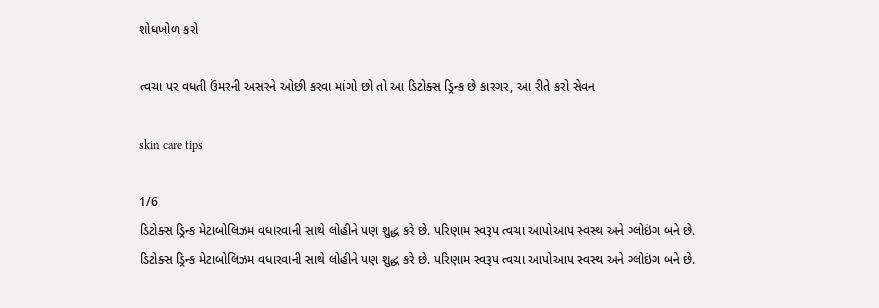શોધખોળ કરો

ત્વચા પર વધતી ઉંમરની અસરને ઓછી કરવા માંગો છો તો આ ડિટોક્સ ડ્રિન્ક છે કારગર, આ રીતે કરો સેવન

skin care tips

1/6
ડિટોક્સ ડ્રિન્ક મેટાબોલિઝમ વધારવાની સાથે લોહીને પણ શુદ્ધ કરે છે. પરિણામ સ્વરૂપ ત્વચા આપોઆપ સ્વસ્થ અને ગ્લોઇંગ બને છે.
ડિટોક્સ ડ્રિન્ક મેટાબોલિઝમ વધારવાની સાથે લોહીને પણ શુદ્ધ કરે છે. પરિણામ સ્વરૂપ ત્વચા આપોઆપ સ્વસ્થ અને ગ્લોઇંગ બને છે.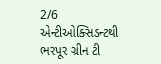2/6
એન્ટીઓક્સિડન્ટથી ભરપૂર ગ્રીન ટી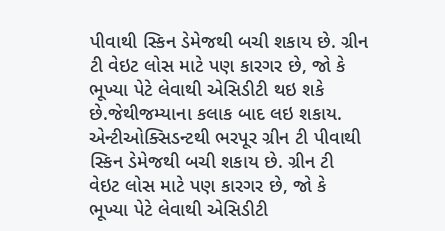પીવાથી સ્કિન ડેમેજથી બચી શકાય છે. ગ્રીન ટી વેઇટ લોસ માટે પણ કારગર છે, જો કે ભૂખ્યા પેટે લેવાથી એસિડીટી થઇ શકે છે.જેથીજમ્યાના કલાક બાદ લઇ શકાય.
એન્ટીઓક્સિડન્ટથી ભરપૂર ગ્રીન ટી પીવાથી સ્કિન ડેમેજથી બચી શકાય છે. ગ્રીન ટી વેઇટ લોસ માટે પણ કારગર છે, જો કે ભૂખ્યા પેટે લેવાથી એસિડીટી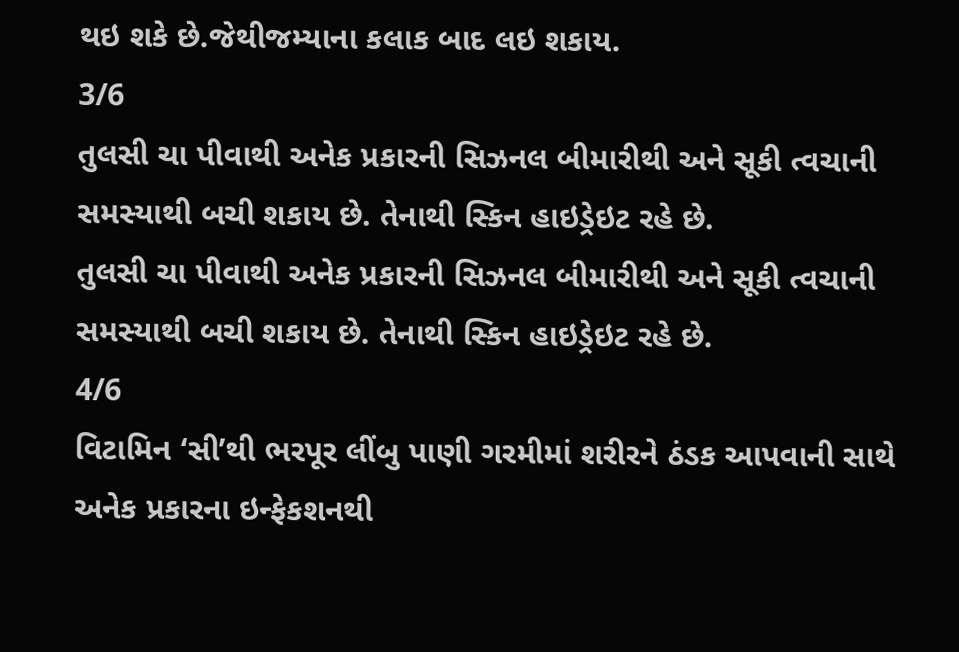થઇ શકે છે.જેથીજમ્યાના કલાક બાદ લઇ શકાય.
3/6
તુલસી ચા પીવાથી અનેક પ્રકારની સિઝનલ બીમારીથી અને સૂકી ત્વચાની સમસ્યાથી બચી શકાય છે. તેનાથી સ્કિન હાઇડ્રેઇટ રહે છે.
તુલસી ચા પીવાથી અનેક પ્રકારની સિઝનલ બીમારીથી અને સૂકી ત્વચાની સમસ્યાથી બચી શકાય છે. તેનાથી સ્કિન હાઇડ્રેઇટ રહે છે.
4/6
વિટામિન ‘સી’થી ભરપૂર લીંબુ પાણી ગરમીમાં શરીરને ઠંડક આપવાની સાથે અનેક પ્રકારના ઇન્ફેકશનથી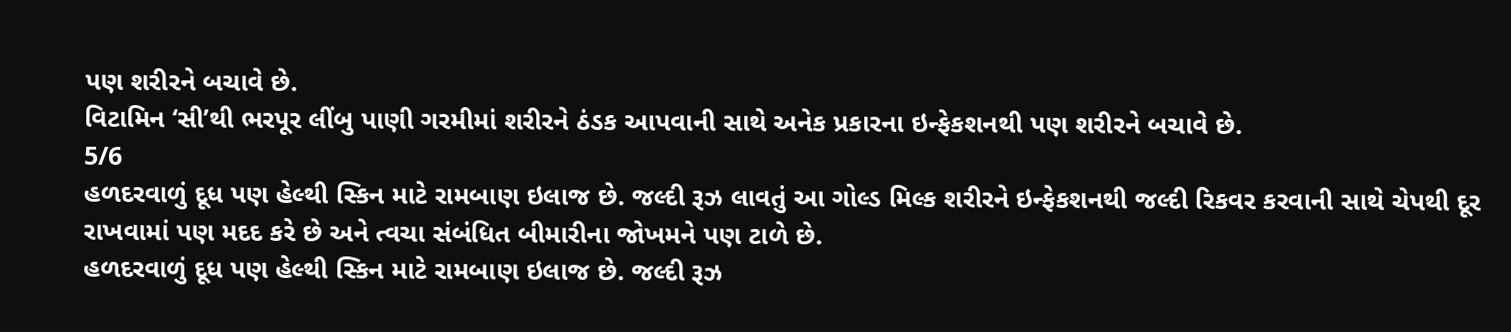પણ શરીરને બચાવે છે.
વિટામિન ‘સી’થી ભરપૂર લીંબુ પાણી ગરમીમાં શરીરને ઠંડક આપવાની સાથે અનેક પ્રકારના ઇન્ફેકશનથી પણ શરીરને બચાવે છે.
5/6
હળદરવાળું દૂધ પણ હેલ્થી સ્કિન માટે રામબાણ ઇલાજ છે. જલ્દી રૂઝ લાવતું આ ગોલ્ડ મિલ્ક શરીરને ઇન્ફેકશનથી જલ્દી રિકવર કરવાની સાથે ચેપથી દૂર રાખવામાં પણ મદદ કરે છે અને ત્વચા સંબંધિત બીમારીના જોખમને પણ ટાળે છે.
હળદરવાળું દૂધ પણ હેલ્થી સ્કિન માટે રામબાણ ઇલાજ છે. જલ્દી રૂઝ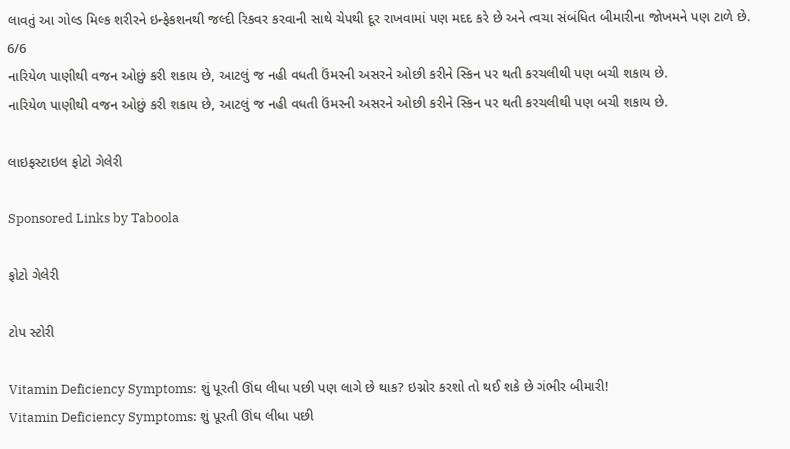લાવતું આ ગોલ્ડ મિલ્ક શરીરને ઇન્ફેકશનથી જલ્દી રિકવર કરવાની સાથે ચેપથી દૂર રાખવામાં પણ મદદ કરે છે અને ત્વચા સંબંધિત બીમારીના જોખમને પણ ટાળે છે.
6/6
નારિયેળ પાણીથી વજન ઓછું કરી શકાય છે, આટલું જ નહી વધતી ઉંમરની અસરને ઓછી કરીને સ્કિન પર થતી કરચલીથી પણ બચી શકાય છે.
નારિયેળ પાણીથી વજન ઓછું કરી શકાય છે, આટલું જ નહી વધતી ઉંમરની અસરને ઓછી કરીને સ્કિન પર થતી કરચલીથી પણ બચી શકાય છે.

લાઇફસ્ટાઇલ ફોટો ગેલેરી

Sponsored Links by Taboola

ફોટો ગેલેરી

ટોપ સ્ટોરી

Vitamin Deficiency Symptoms: શું પૂરતી ઊંઘ લીધા પછી પણ લાગે છે થાક? ઇગ્નોર કરશો તો થઈ શકે છે ગંભીર બીમારી!
Vitamin Deficiency Symptoms: શું પૂરતી ઊંઘ લીધા પછી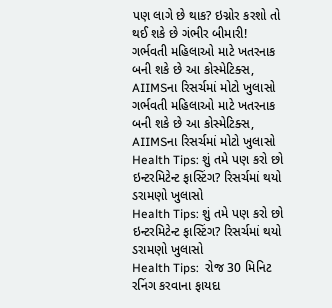પણ લાગે છે થાક? ઇગ્નોર કરશો તો થઈ શકે છે ગંભીર બીમારી!
ગર્ભવતી મહિલાઓ માટે ખતરનાક બની શકે છે આ કોસ્મેટિક્સ, AIIMSના રિસર્ચમાં મોટો ખુલાસો
ગર્ભવતી મહિલાઓ માટે ખતરનાક બની શકે છે આ કોસ્મેટિક્સ, AIIMSના રિસર્ચમાં મોટો ખુલાસો
Health Tips: શું તમે પણ કરો છો ઇન્ટરમિટેન્ટ ફાસ્ટિંગ? રિસર્ચમાં થયો ડરામણો ખુલાસો
Health Tips: શું તમે પણ કરો છો ઇન્ટરમિટેન્ટ ફાસ્ટિંગ? રિસર્ચમાં થયો ડરામણો ખુલાસો
Health Tips:  રોજ 30 મિનિટ રનિંગ કરવાના ફાયદા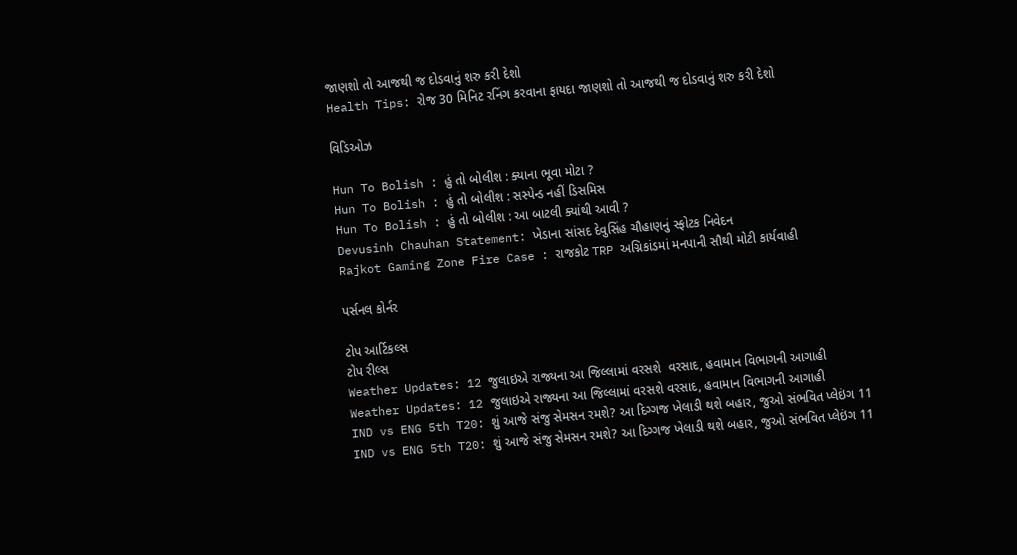જાણશો તો આજથી જ દોડવાનું શરુ કરી દેશો
Health Tips: રોજ 30 મિનિટ રનિંગ કરવાના ફાયદા જાણશો તો આજથી જ દોડવાનું શરુ કરી દેશો

વિડિઓઝ

Hun To Bolish : હું તો બોલીશ : ક્યાના ભૂવા મોટા ?
Hun To Bolish : હું તો બોલીશ : સસ્પેન્ડ નહીં ડિસમિસ
Hun To Bolish : હું તો બોલીશ : આ બાટલી ક્યાંથી આવી ?
Devusinh Chauhan Statement: ખેડાના સાંસદ દેવુસિંહ ચૌહાણનું સ્ફોટક નિવેદન
Rajkot Gaming Zone Fire Case : રાજકોટ TRP અગ્નિકાંડમાં મનપાની સૌથી મોટી કાર્યવાહી

પર્સનલ કોર્નર

ટોપ આર્ટિકલ્સ
ટોપ રીલ્સ
Weather Updates: 12 જુલાઇએ રાજ્યના આ જિલ્લામાં વરસશે  વરસાદ, હવામાન વિભાગની આગાહી
Weather Updates: 12 જુલાઇએ રાજ્યના આ જિલ્લામાં વરસશે વરસાદ, હવામાન વિભાગની આગાહી
IND vs ENG 5th T20: શું આજે સંજુ સેમસન રમશે? આ દિગ્ગજ ખેલાડી થશે બહાર, જુઓ સંભવિત પ્લેઇંગ 11
IND vs ENG 5th T20: શું આજે સંજુ સેમસન રમશે? આ દિગ્ગજ ખેલાડી થશે બહાર, જુઓ સંભવિત પ્લેઇંગ 11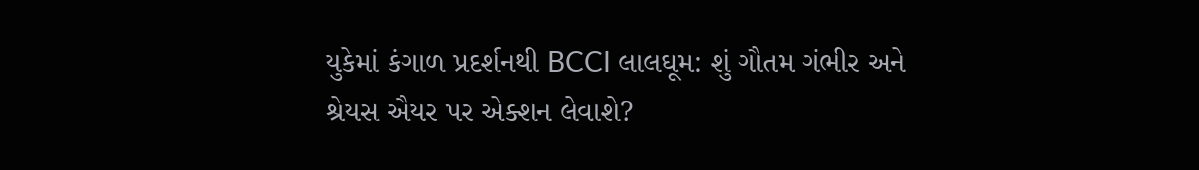યુકેમાં કંગાળ પ્રદર્શનથી BCCI લાલઘૂમ: શું ગૌતમ ગંભીર અને શ્રેયસ ઐયર પર એક્શન લેવાશે?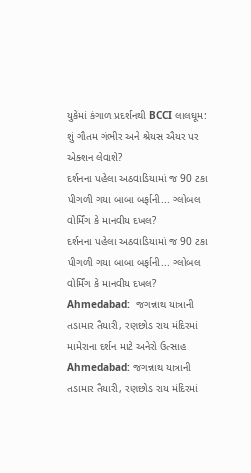યુકેમાં કંગાળ પ્રદર્શનથી BCCI લાલઘૂમ: શું ગૌતમ ગંભીર અને શ્રેયસ ઐયર પર એક્શન લેવાશે?
દર્શનના પહેલા અઠવાડિયામાં જ 90 ટકા પીગળી ગયા બાબા બર્ફાની... ગ્લોબલ વોર્મિંગ કે માનવીય દખલ?
દર્શનના પહેલા અઠવાડિયામાં જ 90 ટકા પીગળી ગયા બાબા બર્ફાની... ગ્લોબલ વોર્મિંગ કે માનવીય દખલ?
Ahmedabad:  જગન્નાથ યાત્રાની તડામાર તૈયારી, રણછોડ રાય મંદિરમાં મામેરાના દર્શન માટે અનેરો ઉત્સાહ
Ahmedabad: જગન્નાથ યાત્રાની તડામાર તૈયારી, રણછોડ રાય મંદિરમાં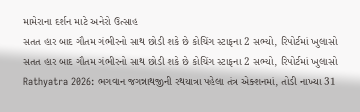મામેરાના દર્શન માટે અનેરો ઉત્સાહ
સતત હાર બાદ ગૌતમ ગંભીરનો સાથ છોડી શકે છે કોચિંગ સ્ટાફના 2 સભ્યો, રિપોર્ટમાં ખુલાસો
સતત હાર બાદ ગૌતમ ગંભીરનો સાથ છોડી શકે છે કોચિંગ સ્ટાફના 2 સભ્યો, રિપોર્ટમાં ખુલાસો
Rathyatra 2026: ભગવાન જગન્નાથજીની રથયાત્રા પહેલા તંત્ર એક્શનમાં, તોડી નાખ્યા 31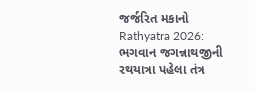જર્જરિત મકાનો
Rathyatra 2026: ભગવાન જગન્નાથજીની રથયાત્રા પહેલા તંત્ર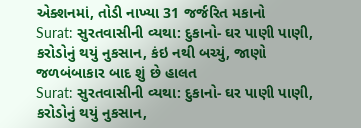એક્શનમાં, તોડી નાખ્યા 31 જર્જરિત મકાનો
Surat: સુરતવાસીની વ્યથા: દુકાનો- ઘર પાણી પાણી, કરોડોનું થયું નુકસાન, કંઇ નથી બચ્યું, જાણો જળબંબાકાર બાદ શું છે હાલત
Surat: સુરતવાસીની વ્યથા: દુકાનો- ઘર પાણી પાણી, કરોડોનું થયું નુકસાન,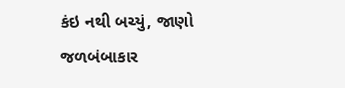કંઇ નથી બચ્યું, જાણો જળબંબાકાર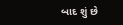બાદ શું છે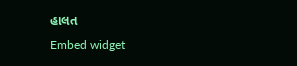હાલત
Embed widget